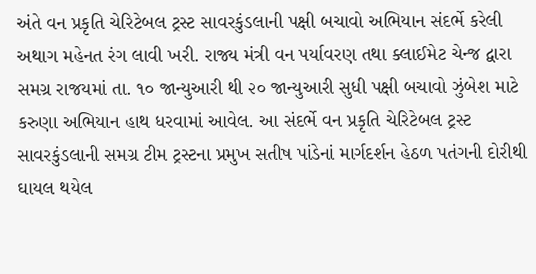અંતે વન પ્રકૃતિ ચેરિટેબલ ટ્રસ્ટ સાવરકુંડલાની પક્ષી બચાવો અભિયાન સંદર્ભે કરેલી અથાગ મહેનત રંગ લાવી ખરી. રાજ્ય મંત્રી વન પર્યાવરણ તથા ક્લાઈમેટ ચેન્જ દ્વારા સમગ્ર રાજયમાં તા. ૧૦ જાન્યુઆરી થી ૨૦ જાન્યુઆરી સુધી પક્ષી બચાવો ઝુંબેશ માટે કરુણા અભિયાન હાથ ધરવામાં આવેલ. આ સંદર્ભે વન પ્રકૃતિ ચેરિટેબલ ટ્રસ્ટ સાવરકુંડલાની સમગ્ર ટીમ ટ્રસ્ટના પ્રમુખ સતીષ પાંડેનાં માર્ગદર્શન હેઠળ પતંગની દોરીથી ઘાયલ થયેલ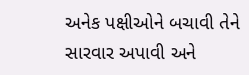અનેક પક્ષીઓને બચાવી તેને સારવાર અપાવી અને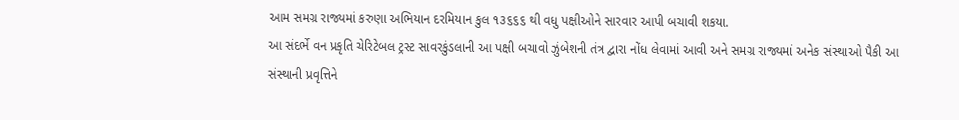આમ સમગ્ર રાજ્યમાં કરુણા અભિયાન દરમિયાન કુલ ૧૩૬૬૬ થી વધુ પક્ષીઓને સારવાર આપી બચાવી શકયા.
આ સંદર્ભે વન પ્રકૃતિ ચેરિટેબલ ટ્રસ્ટ સાવરકુંડલાની આ પક્ષી બચાવો ઝુંબેશની તંત્ર દ્વારા નોંધ લેવામાં આવી અને સમગ્ર રાજ્યમાં અનેક સંસ્થાઓ પૈકી આ સંસ્થાની પ્રવૃત્તિને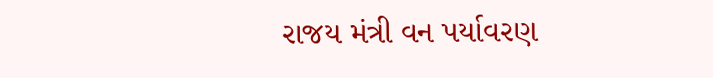રાજય મંત્રી વન પર્યાવરણ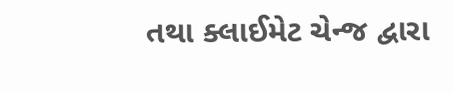તથા ક્લાઈમેટ ચેન્જ દ્વારા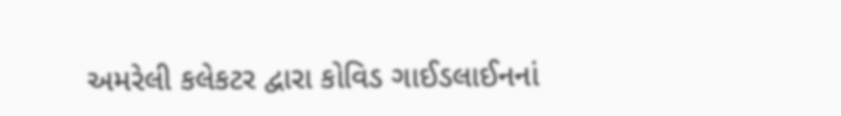અમરેલી કલેકટર દ્વારા કોવિડ ગાઈડલાઈનનાં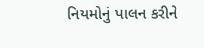નિયમોનું પાલન કરીને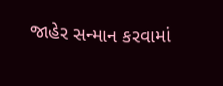જાહેર સન્માન કરવામાં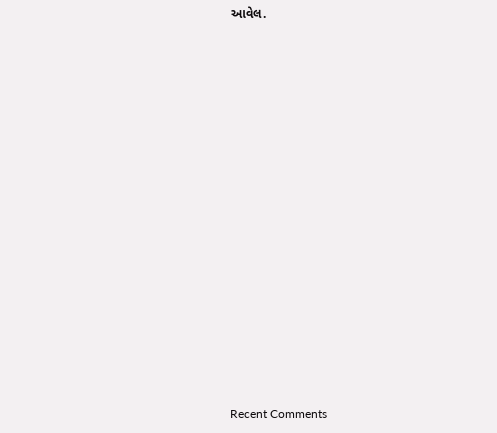આવેલ.



















Recent Comments